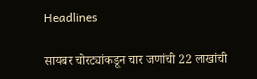Headlines

सायबर चोरट्यांकडून चार जणांची 22 लाखांची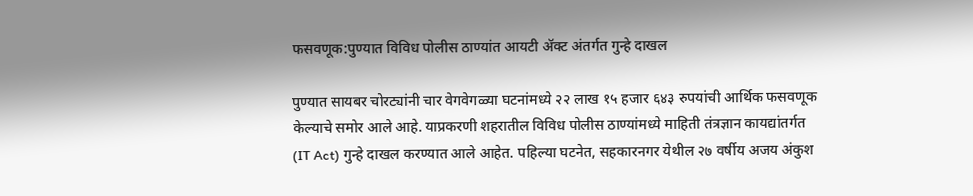फसवणूक:पुण्यात विविध पोलीस ठाण्यांत आयटी ॲक्ट अंतर्गत गुन्हे दाखल

पुण्यात सायबर चोरट्यांनी चार वेगवेगळ्या घटनांमध्ये २२ लाख १५ हजार ६४३ रुपयांची आर्थिक फसवणूक केल्याचे समोर आले आहे. याप्रकरणी शहरातील विविध पोलीस ठाण्यांमध्ये माहिती तंत्रज्ञान कायद्यांतर्गत (IT Act) गुन्हे दाखल करण्यात आले आहेत. पहिल्या घटनेत, सहकारनगर येथील २७ वर्षीय अजय अंकुश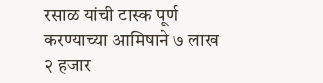रसाळ यांची टास्क पूर्ण करण्याच्या आमिषाने ७ लाख २ हजार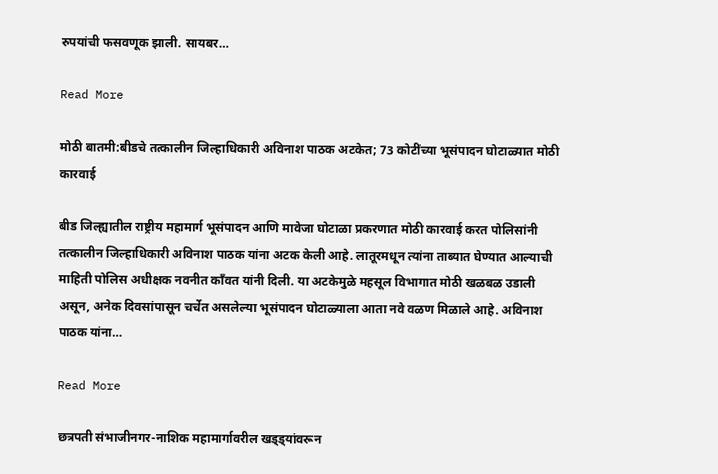रुपयांची फसवणूक झाली. सायबर…

Read More

मोठी बातमी:बीडचे तत्कालीन जिल्हाधिकारी अविनाश पाठक अटकेत; 73 कोटींच्या भूसंपादन घोटाळ्यात मोठी कारवाई

बीड जिल्ह्यातील राष्ट्रीय महामार्ग भूसंपादन आणि मावेजा घोटाळा प्रकरणात मोठी कारवाई करत पोलिसांनी तत्कालीन जिल्हाधिकारी अविनाश पाठक यांना अटक केली आहे. लातूरमधून त्यांना ताब्यात घेण्यात आल्याची माहिती पोलिस अधीक्षक नवनीत कॉंवत यांनी दिली. या अटकेमुळे महसूल विभागात मोठी खळबळ उडाली असून, अनेक दिवसांपासून चर्चेत असलेल्या भूसंपादन घोटाळ्याला आता नवे वळण मिळाले आहे. अविनाश पाठक यांना…

Read More

छत्रपती संभाजीनगर-नाशिक महामार्गावरील खड्ड्यांवरून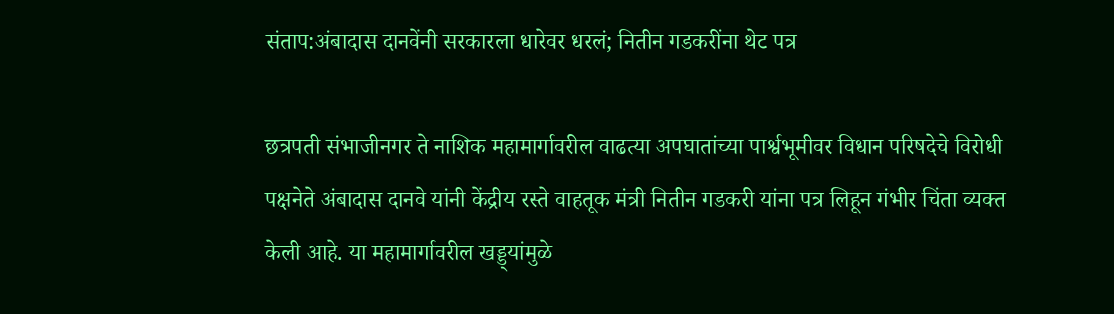संताप:अंबादास दानवेंनी सरकारला धारेवर धरलं; नितीन गडकरींना थेट पत्र

छत्रपती संभाजीनगर ते नाशिक महामार्गावरील वाढत्या अपघातांच्या पार्श्वभूमीवर विधान परिषदेचे विरोधी पक्षनेते अंबादास दानवे यांनी केंद्रीय रस्ते वाहतूक मंत्री नितीन गडकरी यांना पत्र लिहून गंभीर चिंता व्यक्त केली आहे. या महामार्गावरील खड्ड्यांमुळे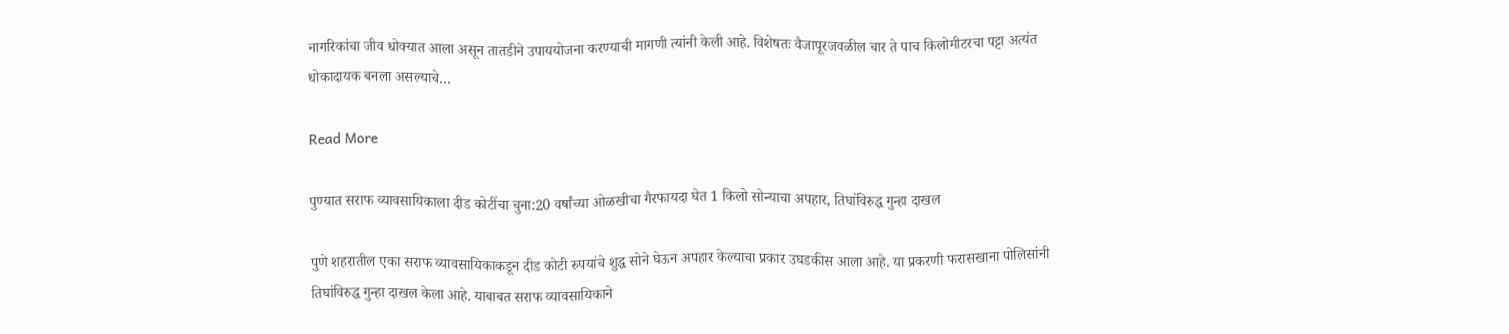नागरिकांचा जीव धोक्यात आला असून तातडीने उपाययोजना करण्याची मागणी त्यांनी केली आहे. विशेषतः वैजापूरजवळील चार ते पाच किलोमीटरचा पट्टा अत्यंत धोकादायक बनला असल्याचे…

Read More

पुण्यात सराफ व्यावसायिकाला दीड कोटींचा चुना:20 वर्षांच्या ओळखीचा गैरफायदा घेत 1 किलो सोन्याचा अपहार, तिघांविरुद्ध गुन्हा दाखल

पुणे शहरातील एका सराफ व्यावसायिकाकडून दीड कोटी रुपयांचे शुद्ध सोने घेऊन अपहार केल्याचा प्रकार उघडकीस आला आहे. या प्रकरणी फरासखाना पोलिसांनी तिघांविरुद्ध गुन्हा दाखल केला आहे. याबाबत सराफ व्यावसायिकाने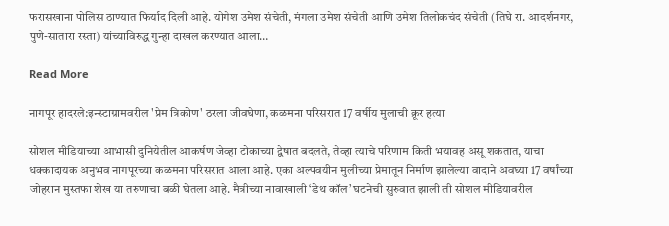फरासखाना पोलिस ठाण्यात फिर्याद दिली आहे. योगेश उमेश संचेती, मंगला उमेश संचेती आणि उमेश तिलोकचंद संचेती (तिघे रा. आदर्शनगर, पुणे-सातारा रस्ता) यांच्याविरुद्ध गुन्हा दाखल करण्यात आला…

Read More

नागपूर हादरले:इन्स्टाग्रामवरील 'प्रेम त्रिकोण' ठरला जीवघेणा, कळमना परिसरात 17 वर्षीय मुलाची क्रूर हत्या

सोशल मीडियाच्या आभासी दुनियेतील आकर्षण जेव्हा टोकाच्या द्वेषात बदलते, तेव्हा त्याचे परिणाम किती भयावह असू शकतात, याचा धक्कादायक अनुभव नागपूरच्या कळमना परिसरात आला आहे. एका अल्पवयीन मुलीच्या प्रेमातून निर्माण झालेल्या वादाने अवघ्या 17 वर्षांच्या जोहरान मुस्तफा शेख या तरुणाचा बळी घेतला आहे. मैत्रीच्या नावाखाली ‘डेथ कॉल’ घटनेची सुरुवात झाली ती सोशल मीडियावरील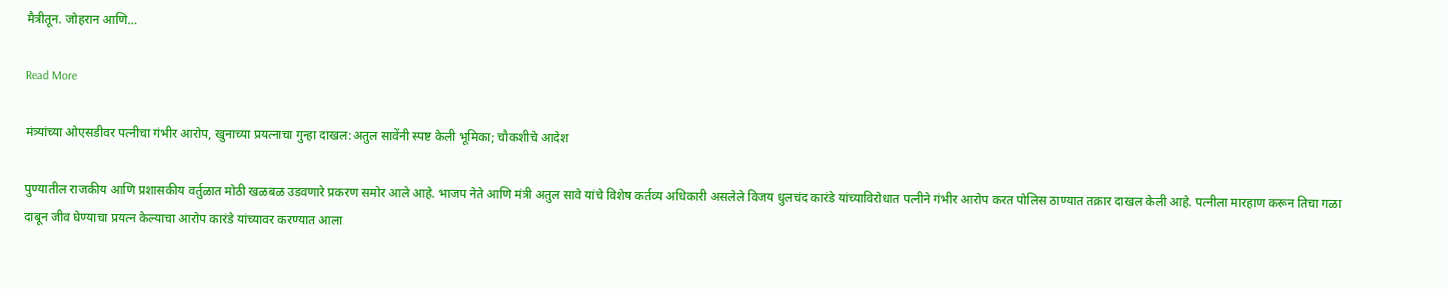मैत्रीतून. जोहरान आणि…

Read More

मंत्र्यांच्या ओएसडीवर पत्नीचा गंभीर आरोप, खुनाच्या प्रयत्नाचा गुन्हा दाखल:अतुल सावेंनी स्पष्ट केली भूमिका; चौकशीचे आदेश

पुण्यातील राजकीय आणि प्रशासकीय वर्तुळात मोठी खळबळ उडवणारे प्रकरण समोर आले आहे. भाजप नेते आणि मंत्री अतुल सावे यांचे विशेष कर्तव्य अधिकारी असलेले विजय धुलचंद कारंडे यांच्याविरोधात पत्नीने गंभीर आरोप करत पोलिस ठाण्यात तक्रार दाखल केली आहे. पत्नीला मारहाण करून तिचा गळा दाबून जीव घेण्याचा प्रयत्न केल्याचा आरोप कारंडे यांच्यावर करण्यात आला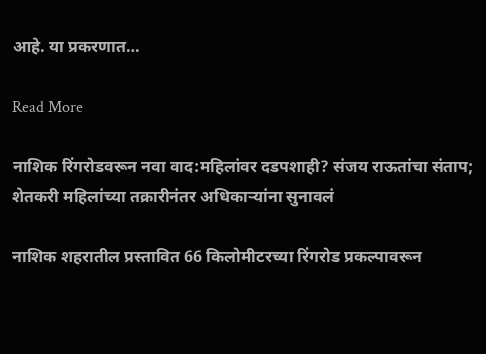आहे. या प्रकरणात…

Read More

नाशिक रिंगरोडवरून नवा वाद:महिलांवर दडपशाही? संजय राऊतांचा संताप; शेतकरी महिलांच्या तक्रारीनंतर अधिकाऱ्यांना सुनावलं

नाशिक शहरातील प्रस्तावित 66 किलोमीटरच्या रिंगरोड प्रकल्पावरून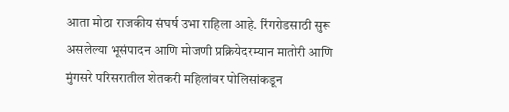आता मोठा राजकीय संघर्ष उभा राहिला आहे. रिंगरोडसाठी सुरू असलेल्या भूसंपादन आणि मोजणी प्रक्रियेदरम्यान मातोरी आणि मुंगसरे परिसरातील शेतकरी महिलांवर पोलिसांकडून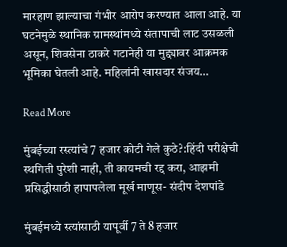मारहाण झाल्याचा गंभीर आरोप करण्यात आला आहे. या घटनेमुळे स्थानिक ग्रामस्थांमध्ये संतापाची लाट उसळली असून, शिवसेना ठाकरे गटानेही या मुद्द्यावर आक्रमक भूमिका घेतली आहे. महिलांनी खासदार संजय…

Read More

मुंबईच्या रस्त्यांचे 7 हजार कोटी गेले कुठे?:हिंदी परीक्षेची स्थगिती पुरेशी नाही, ती कायमची रद्द करा, आझमी प्रसिद्धीसाठी हापापलेला मूर्ख माणूस- संदीप देशपांडे

मुंबईमध्ये स्त्यांसाठी यापूर्वी 7 ते 8 हजार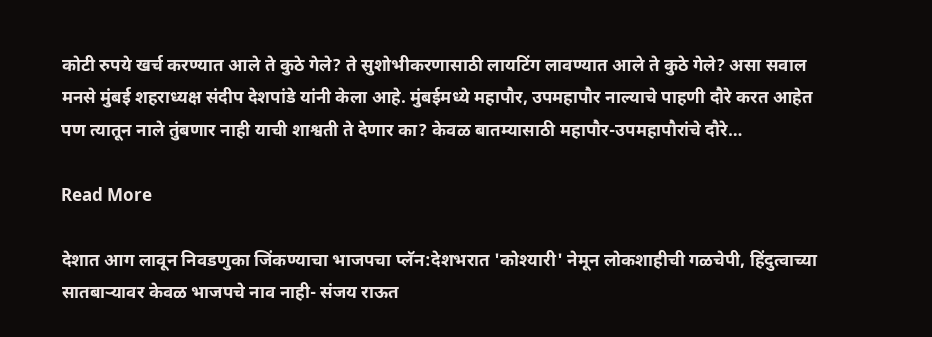कोटी रुपये खर्च करण्यात आले ते कुठे गेले? ते सुशोभीकरणासाठी लायटिंग लावण्यात आले ते कुठे गेले? असा सवाल मनसे मुंबई शहराध्यक्ष संदीप देशपांडे यांनी केला आहे. मुंबईमध्ये महापौर, उपमहापौर नाल्याचे पाहणी दौरे करत आहेत पण त्यातून नाले तुंबणार नाही याची शाश्वती ते देणार का? केवळ बातम्यासाठी महापौर-उपमहापौरांचे दौरे…

Read More

देशात आग लावून निवडणुका जिंकण्याचा भाजपचा प्लॅन:देशभरात 'कोश्यारी' नेमून लोकशाहीची गळचेपी, हिंदुत्वाच्या सातबाऱ्यावर केवळ भाजपचे नाव नाही- संजय राऊत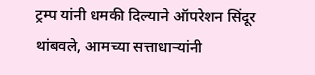ट्रम्प यांनी धमकी दिल्याने ऑपरेशन सिंदूर थांबवले, आमच्या सत्ताधाऱ्यांनी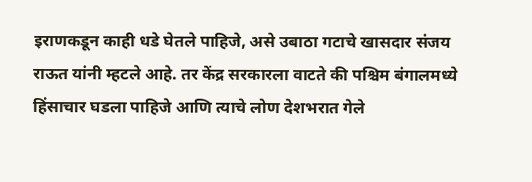इराणकडून काही धडे घेतले पाहिजे, असे उबाठा गटाचे खासदार संजय राऊत यांनी म्हटले आहे. तर केंद्र सरकारला वाटते की पश्चिम बंगालमध्ये हिंसाचार घडला पाहिजे आणि त्याचे लोण देशभरात गेले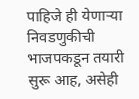पाहिजे ही येणाऱ्या निवडणुकीची भाजपकडून तयारी सुरू आह, असेही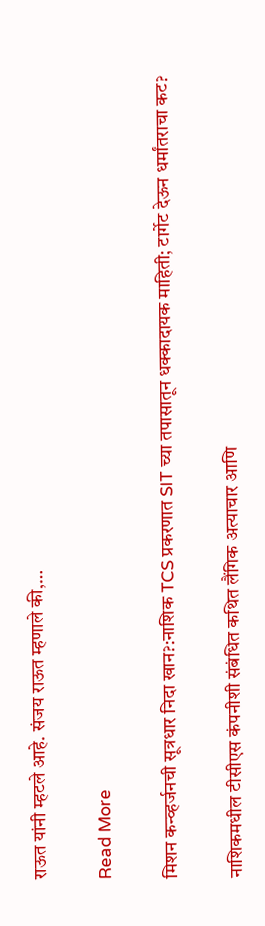राऊत यांनी म्हटले आहे. संजय राऊत म्हणाले की,…

Read More

मिशन कन्व्हर्जनची सूत्रधार निदा खान?:नाशिक TCS प्रकरणात SIT च्या तपासातून धक्कादायक माहिती; टार्गेट देऊन धर्मांतराचा कट?

नाशिकमधील टीसीएस कंपनीशी संबंधित कथित लैंगिक अत्याचार आणि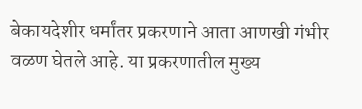बेकायदेशीर धर्मांतर प्रकरणाने आता आणखी गंभीर वळण घेतले आहे. या प्रकरणातील मुख्य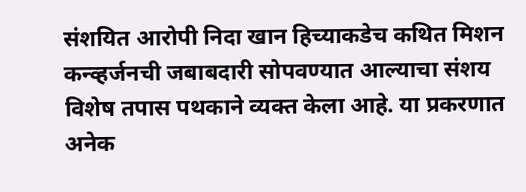संशयित आरोपी निदा खान हिच्याकडेच कथित मिशन कन्व्हर्जनची जबाबदारी सोपवण्यात आल्याचा संशय विशेष तपास पथकाने व्यक्त केला आहे. या प्रकरणात अनेक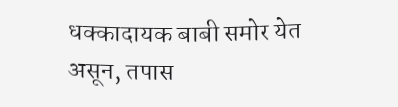धक्कादायक बाबी समोर येत असून, तपास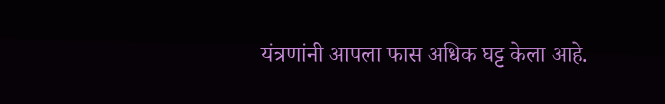यंत्रणांनी आपला फास अधिक घट्ट केला आहे.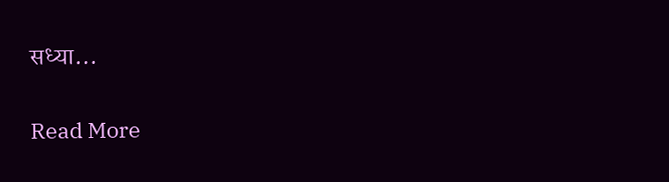सध्या…

Read More